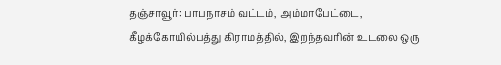தஞ்சாவூர்: பாபநாசம் வட்டம், அம்மாபேட்டை, கீழக்கோயில்பத்து கிராமத்தில், இறந்தவரின் உடலை ஒரு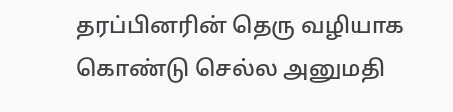தரப்பினரின் தெரு வழியாக கொண்டு செல்ல அனுமதி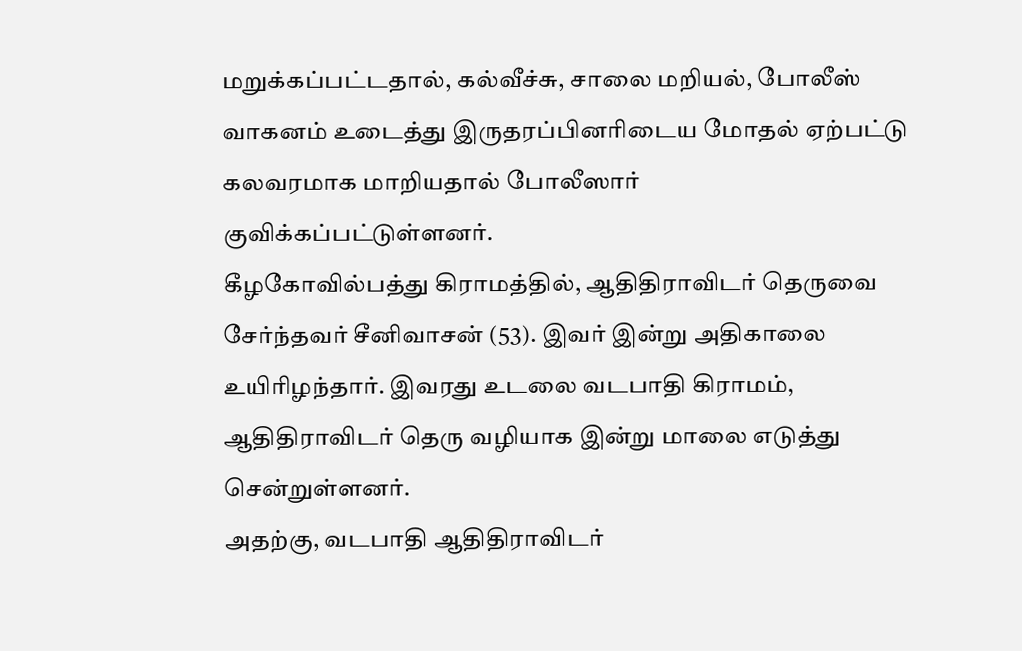மறுக்கப்பட்டதால், கல்வீச்சு, சாலை மறியல், போலீஸ் வாகனம் உடைத்து இருதரப்பினரிடைய மோதல் ஏற்பட்டு கலவரமாக மாறியதால் போலீஸார் குவிக்கப்பட்டுள்ளனர்.
கீழகோவில்பத்து கிராமத்தில், ஆதிதிராவிடர் தெருவை சேர்ந்தவர் சீனிவாசன் (53). இவர் இன்று அதிகாலை உயிரிழந்தார். இவரது உடலை வடபாதி கிராமம், ஆதிதிராவிடர் தெரு வழியாக இன்று மாலை எடுத்து சென்றுள்ளனர்.
அதற்கு, வடபாதி ஆதிதிராவிடர்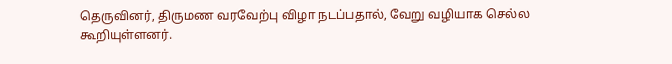தெருவினர், திருமண வரவேற்பு விழா நடப்பதால், வேறு வழியாக செல்ல கூறியுள்ளனர்.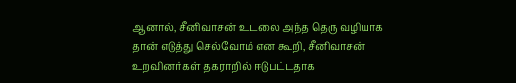ஆனால், சீனிவாசன் உடலை அந்த தெரு வழியாக தான் எடுத்து செல்வோம் என கூறி, சீனிவாசன் உறவினர்கள் தகராறில் ஈடுபட்டதாக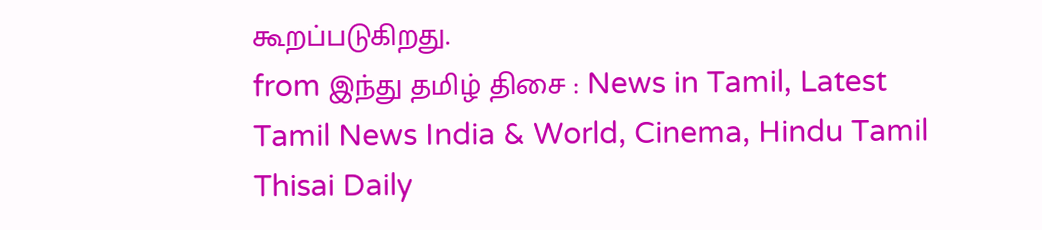கூறப்படுகிறது.
from இந்து தமிழ் திசை : News in Tamil, Latest Tamil News India & World, Cinema, Hindu Tamil Thisai Daily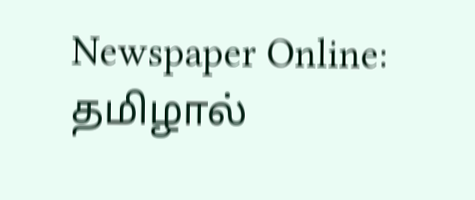Newspaper Online: தமிழால்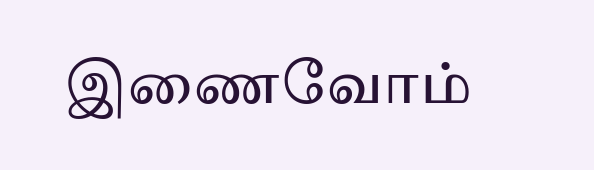இணைவோம்